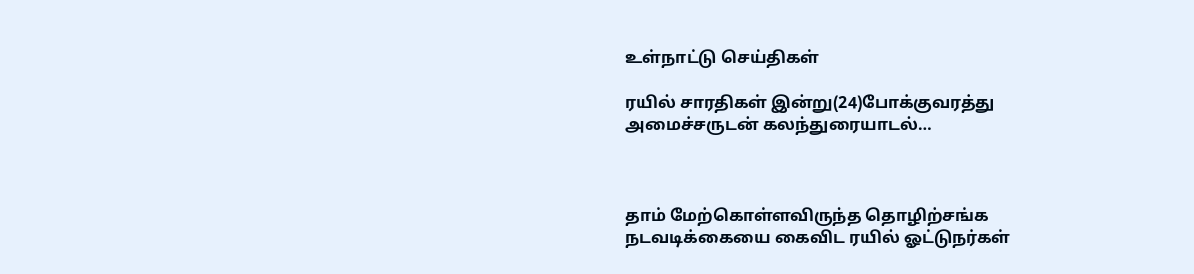உள்நாட்டு செய்திகள்

ரயில் சாரதிகள் இன்று(24)போக்குவரத்து அமைச்சருடன் கலந்துரையாடல்…



தாம் மேற்கொள்ளவிருந்த தொழிற்சங்க நடவடிக்கையை கைவிட ரயில் ஓட்டுநர்கள்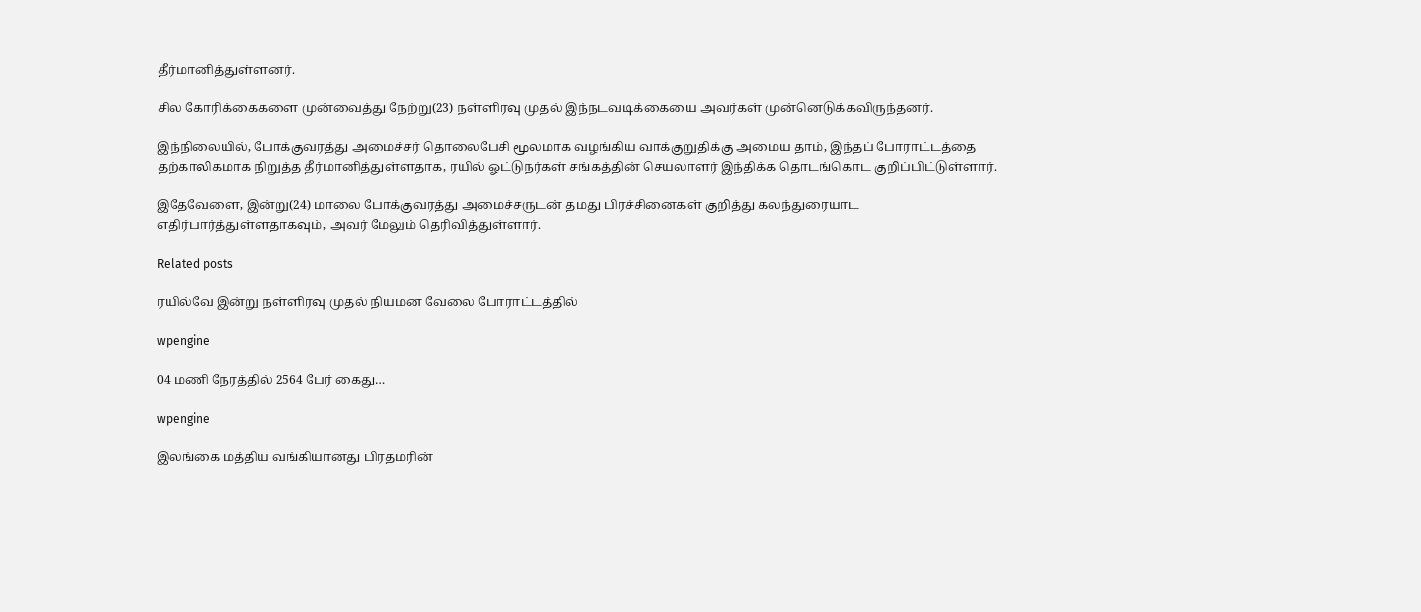தீர்மானித்துள்ளனர்.

சில கோரிக்கைகளை முன்வைத்து நேற்று(23) நள்ளிரவு முதல் இந்நடவடிக்கையை அவர்கள் முன்னெடுக்கவிருந்தனர்.

இந்நிலையில், போக்குவரத்து அமைச்சர் தொலைபேசி மூலமாக வழங்கிய வாக்குறுதிக்கு அமைய தாம், இந்தப் போராட்டத்தை தற்காலிகமாக நிறுத்த தீர்மானித்துள்ளதாக, ரயில் ஓட்டுநர்கள் சங்கத்தின் செயலாளர் இந்திக்க தொடங்கொட குறிப்பிட்டுள்ளார்.

இதேவேளை, இன்று(24) மாலை போக்குவரத்து அமைச்சருடன் தமது பிரச்சினைகள் குறித்து கலந்துரையாட எதிர்பார்த்துள்ளதாகவும், அவர் மேலும் தெரிவித்துள்ளார்.

Related posts

ரயில்வே இன்று நள்ளிரவு முதல் நியமன வேலை போராட்டத்தில்

wpengine

04 மணி நேரத்தில் 2564 பேர் கைது…

wpengine

இலங்கை மத்திய வங்கியானது பிரதமரின்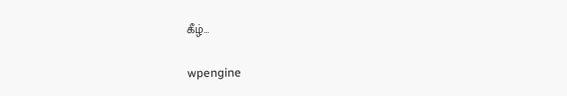கீழ்…

wpengine